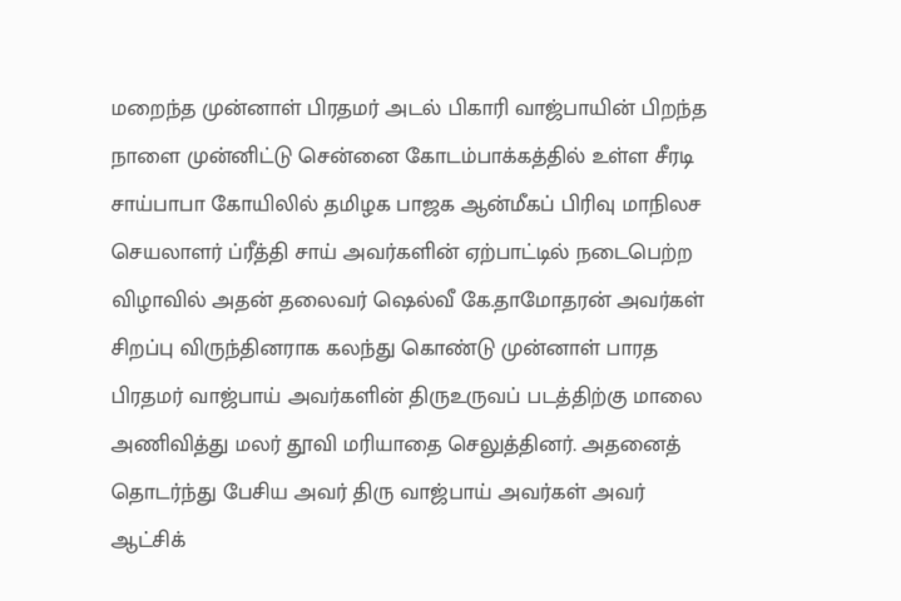மறைந்த முன்னாள் பிரதமர் அடல் பிகாரி வாஜ்பாயின் பிறந்த நாளை முன்னிட்டு சென்னை கோடம்பாக்கத்தில் உள்ள சீரடி சாய்பாபா கோயிலில் தமிழக பாஜக ஆன்மீகப் பிரிவு மாநிலச செயலாளர் ப்ரீத்தி சாய் அவர்களின் ஏற்பாட்டில் நடைபெற்ற விழாவில் அதன் தலைவர் ஷெல்வீ கே.தாமோதரன் அவர்கள் சிறப்பு விருந்தினராக கலந்து கொண்டு முன்னாள் பாரத பிரதமர் வாஜ்பாய் அவர்களின் திருஉருவப் படத்திற்கு மாலை அணிவித்து மலர் தூவி மரியாதை செலுத்தினர். அதனைத் தொடர்ந்து பேசிய அவர் திரு வாஜ்பாய் அவர்கள் அவர் ஆட்சிக்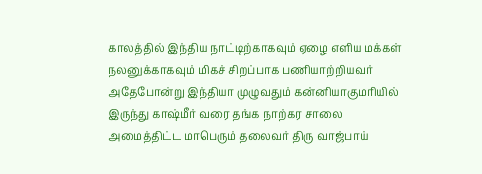காலத்தில் இந்திய நாட்டிற்காகவும் ஏழை எளிய மக்கள் நலனுக்காகவும் மிகச் சிறப்பாக பணியாற்றியவர் அதேபோன்று இந்தியா முழுவதும் கன்னியாகுமரியில் இருந்து காஷ்மீர் வரை தங்க நாற்கர சாலை அமைத்திட்ட மாபெரும் தலைவர் திரு வாஜ்பாய்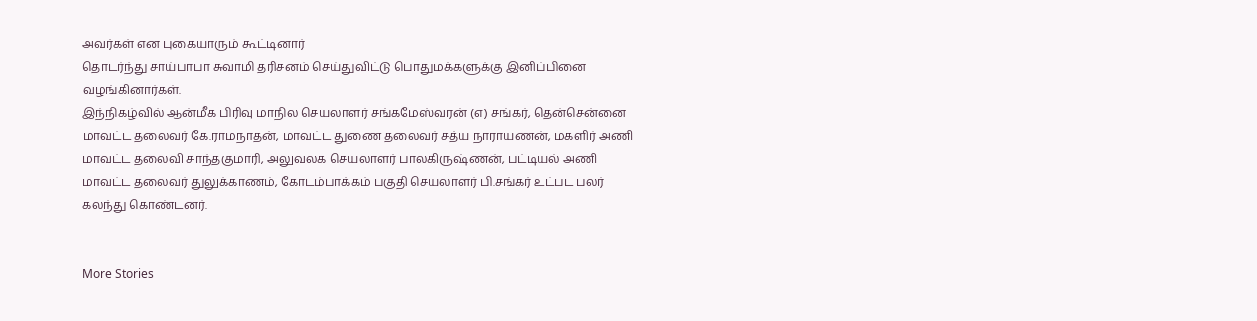அவர்கள் என புகையாரும் கூட்டினார்
தொடர்ந்து சாய்பாபா சுவாமி தரிசனம் செய்துவிட்டு பொதுமக்களுக்கு இனிப்பினை வழங்கினார்கள்.
இந்நிகழ்வில் ஆன்மீக பிரிவு மாநில செயலாளர் சங்கமேஸ்வரன் (எ) சங்கர், தென்சென்னை மாவட்ட தலைவர் கே.ராமநாதன், மாவட்ட துணை தலைவர் சத்ய நாராயணன், மகளிர் அணி மாவட்ட தலைவி சாந்தகுமாரி, அலுவலக செயலாளர் பாலகிருஷ்ணன், பட்டியல் அணி மாவட்ட தலைவர் துலுக்காணம், கோடம்பாக்கம் பகுதி செயலாளர் பி.சங்கர் உட்பட பலர் கலந்து கொண்டனர்.


More Stories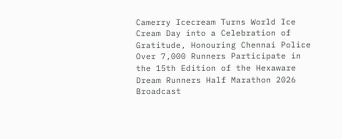Camerry Icecream Turns World Ice Cream Day into a Celebration of Gratitude, Honouring Chennai Police
Over 7,000 Runners Participate in the 15th Edition of the Hexaware Dream Runners Half Marathon 2026
Broadcast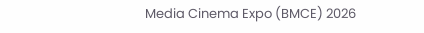Media Cinema Expo (BMCE) 2026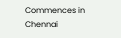Commences in Chennai